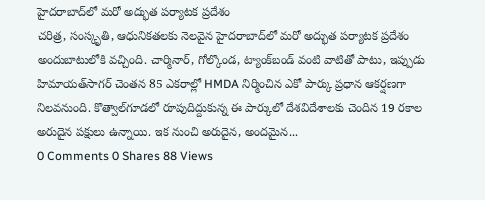హైదరాబాద్‌లో మరో అద్భుత పర్యాటక ప్రదేశం
చరిత్ర, సంస్కృతి, ఆధునికతలకు నెలవైన హైదరాబాద్‌లో మరో అద్భుత పర్యాటక ప్రదేశం అందుబాటులోకి వచ్చింది. చార్మినార్, గోల్కొండ, ట్యాంక్‌బండ్ వంటి వాటితో పాటు, ఇప్పుడు హిమాయత్‌సాగర్ చెంతన 85 ఎకరాల్లో HMDA నిర్మించిన ఎకో పార్కు ప్రధాన ఆకర్షణగా నిలవనుంది. కొత్వాల్‌గూడలో రూపుదిద్దుకున్న ఈ పార్కులో దేశవిదేశాలకు చెందిన 19 రకాల అరుదైన పక్షులు ఉన్నాయి. ఇక నుంచి అరుదైన, అందమైన...
0 Comments 0 Shares 88 Views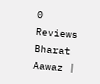0 Reviews
Bharat Aawaz |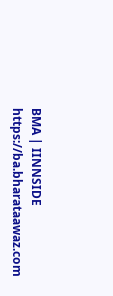BMA | IINNSIDE https://ba.bharataawaz.com